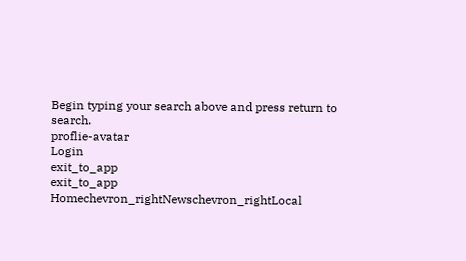Begin typing your search above and press return to search.
proflie-avatar
Login
exit_to_app
exit_to_app
Homechevron_rightNewschevron_rightLocal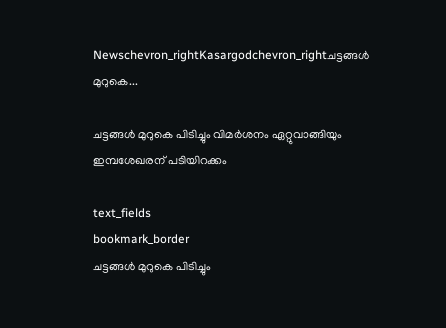Newschevron_rightKasargodchevron_rightചട്ടങ്ങൾ മുറുകെ...

ചട്ടങ്ങൾ മുറുകെ പിടിച്ചും വിമർശനം ഏറ്റുവാങ്ങിയും ഇമ്പശേഖരന് പടിയിറക്കം

text_fields
bookmark_border
ചട്ടങ്ങൾ മുറുകെ പിടിച്ചും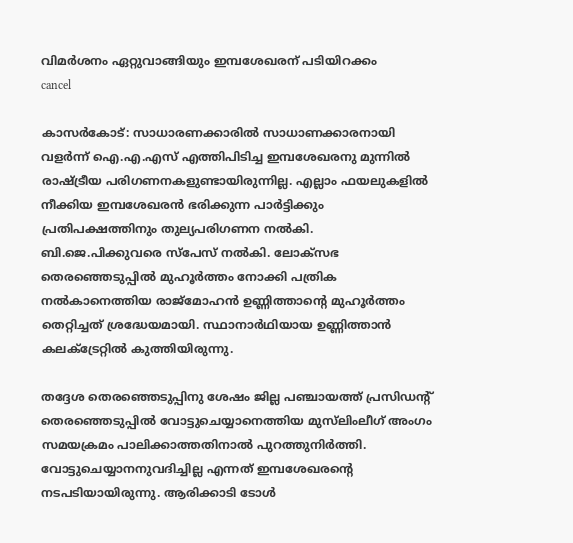വിമർശനം ഏറ്റുവാങ്ങിയും ഇമ്പശേഖരന് പടിയിറക്കം
cancel

കാസർകോട്: സാധാരണക്കാരിൽ സാധാണക്കാരനായി വളർന്ന് ഐ.എ.എസ് എത്തിപിടിച്ച ഇമ്പശേഖരനു മുന്നിൽ രാഷ്ട്രീയ പരിഗണനകളുണ്ടായിരുന്നില്ല. എല്ലാം ഫയലുകളിൽ നീക്കിയ ഇമ്പശേഖരൻ ഭരിക്കുന്ന പാർട്ടിക്കും പ്രതിപക്ഷത്തിനും തുല്യപരിഗണന നൽകി. ബി.ജെ.പിക്കുവരെ സ്പേസ് നൽകി. ലോക്സഭ തെരഞ്ഞെടുപ്പിൽ മുഹൂർത്തം നോക്കി പത്രിക നൽകാനെത്തിയ രാജ്മോഹൻ ഉണ്ണിത്താന്റെ മുഹൂർത്തം തെറ്റിച്ചത് ശ്രദ്ധേയമായി. സ്ഥാനാർഥിയായ ഉണ്ണിത്താൻ കലക്ട്രേറ്റിൽ കുത്തിയിരുന്നു.

തദ്ദേശ തെരഞ്ഞെടുപ്പിനു ശേഷം ജില്ല പഞ്ചായത്ത് പ്രസിഡന്റ് തെരഞ്ഞെടുപ്പിൽ വോട്ടുചെയ്യാനെത്തിയ മുസ്‍ലിംലീഗ് അംഗം സമയക്രമം പാലിക്കാത്തതിനാൽ പുറത്തുനിർത്തി. വോട്ടുചെയ്യാനനുവദിച്ചില്ല എന്നത് ഇമ്പശേഖരന്റെ നടപടിയായിരുന്നു. ആരിക്കാടി ടോൾ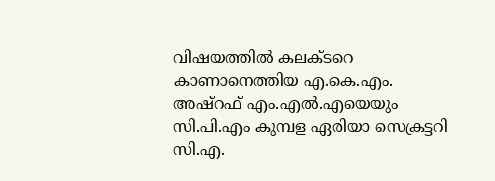വിഷയത്തിൽ കലക്ടറെ കാണാനെത്തിയ എ.കെ.എം. അഷ്റഫ് എം.എൽ.എയെയും സി.പി.എം കുമ്പള ഏരിയാ സെക്രട്ടറി സി.എ.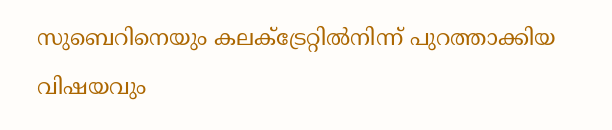സുബെറിനെയും കലക്ട്രേറ്റിൽനിന്ന് പുറത്താക്കിയ വിഷയവും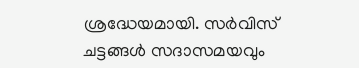ശ്രദ്ധേയമായി. സർവിസ് ചട്ടങ്ങൾ സദാസമയവും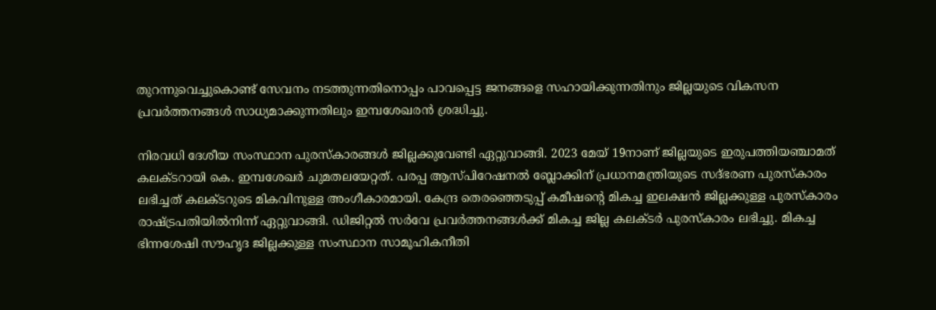തുറന്നുവെച്ചുകൊണ്ട് സേവനം നടത്തുന്നതിനൊപ്പം പാവപ്പെട്ട ജനങ്ങളെ സഹായിക്കുന്നതിനും ജില്ലയുടെ വികസന പ്രവർത്തനങ്ങൾ സാധ്യമാക്കുന്നതിലും ഇമ്പശേഖരൻ ശ്രദ്ധിച്ചു.

നിരവധി ദേശീയ സംസ്ഥാന പുരസ്‌കാരങ്ങള്‍ ജില്ലക്കുവേണ്ടി ഏറ്റുവാങ്ങി. 2023 മേയ് 19നാണ് ജില്ലയുടെ ഇരുപത്തിയഞ്ചാമത് കലക്ടറായി കെ. ഇമ്പശേഖര്‍ ചുമതലയേറ്റത്. പരപ്പ ആസ്പിറേഷനല്‍ ബ്ലോക്കിന് പ്രധാനമന്ത്രിയുടെ സദ്ഭരണ പുരസ്‌കാരം ലഭിച്ചത് കലക്ടറുടെ മികവിനുള്ള അംഗീകാരമായി. കേന്ദ്ര തെരഞ്ഞെടുപ്പ് കമീഷന്റെ മികച്ച ഇലക്ഷന്‍ ജില്ലക്കുള്ള പുരസ്‌കാരം രാഷ്ട്രപതിയിൽനിന്ന് ഏറ്റുവാങ്ങി. ഡിജിറ്റല്‍ സർവേ പ്രവര്‍ത്തനങ്ങള്‍ക്ക് മികച്ച ജില്ല കലക്ടര്‍ പുരസ്‌കാരം ലഭിച്ചു. മികച്ച ഭിന്നശേഷി സൗഹൃദ ജില്ലക്കുള്ള സംസ്ഥാന സാമൂഹികനീതി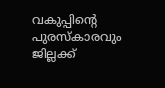വകുപ്പിന്റെ പുരസ്‌കാരവും ജില്ലക്ക്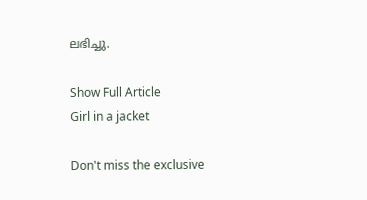ലഭിച്ചു.

Show Full Article
Girl in a jacket

Don't miss the exclusive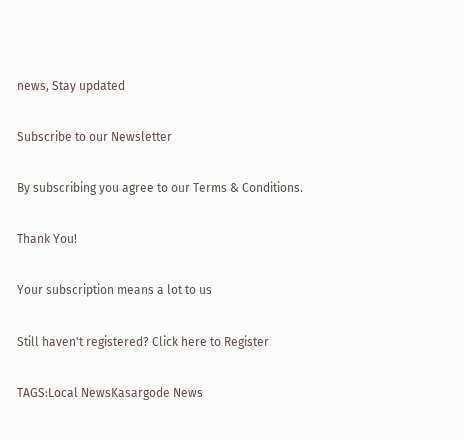news, Stay updated

Subscribe to our Newsletter

By subscribing you agree to our Terms & Conditions.

Thank You!

Your subscription means a lot to us

Still haven't registered? Click here to Register

TAGS:Local NewsKasargode News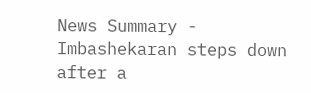News Summary - Imbashekaran steps down after a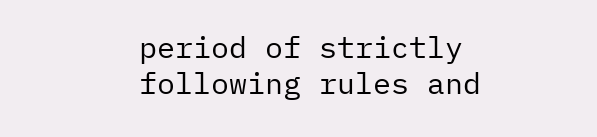period of strictly following rules and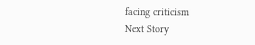facing criticism
Next Story